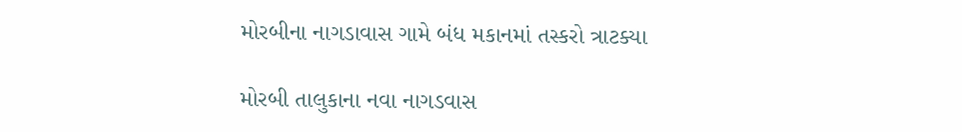મોરબીના નાગડાવાસ ગામે બંધ મકાનમાં તસ્કરો ત્રાટક્યા

મોરબી તાલુકાના નવા નાગડવાસ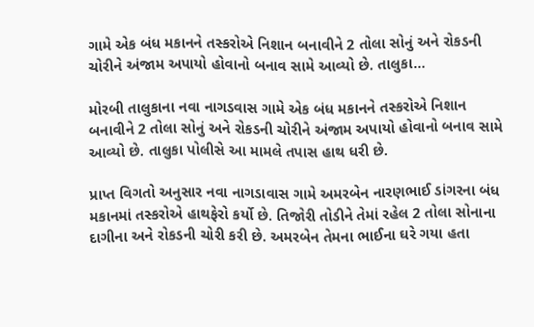ગામે એક બંધ મકાનને તસ્કરોએ નિશાન બનાવીને 2 તોલા સોનું અને રોકડની ચોરીને અંજામ અપાયો હોવાનો બનાવ સામે આવ્યો છે. તાલુકા…

મોરબી તાલુકાના નવા નાગડવાસ ગામે એક બંધ મકાનને તસ્કરોએ નિશાન બનાવીને 2 તોલા સોનું અને રોકડની ચોરીને અંજામ અપાયો હોવાનો બનાવ સામે આવ્યો છે. તાલુકા પોલીસે આ મામલે તપાસ હાથ ધરી છે.

પ્રાપ્ત વિગતો અનુસાર નવા નાગડાવાસ ગામે અમરબેન નારણભાઈ ડાંગરના બંધ મકાનમાં તસ્કરોએ હાથફેરો કર્યો છે. તિજોરી તોડીને તેમાં રહેલ 2 તોલા સોનાના દાગીના અને રોકડની ચોરી કરી છે. અમરબેન તેમના ભાઈના ઘરે ગયા હતા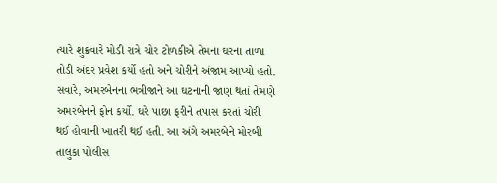ત્યારે શુક્રવારે મોડી રાત્રે ચોર ટોળકીએ તેમના ઘરના તાળા તોડી અંદર પ્રવેશ કર્યો હતો અને ચોરીને અંજામ આપ્યો હતો. સવારે, અમરબેનના ભત્રીજાને આ ઘટનાની જાણ થતાં તેમણે અમરબેનને ફોન કર્યો. ઘરે પાછા ફરીને તપાસ કરતાં ચોરી થઈ હોવાની ખાતરી થઈ હતી. આ અંગે અમરબેને મોરબી તાલુકા પોલીસ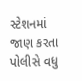સ્ટેશનમાં જાણ કરતા પોલીસે વધુ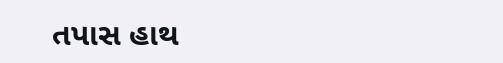તપાસ હાથ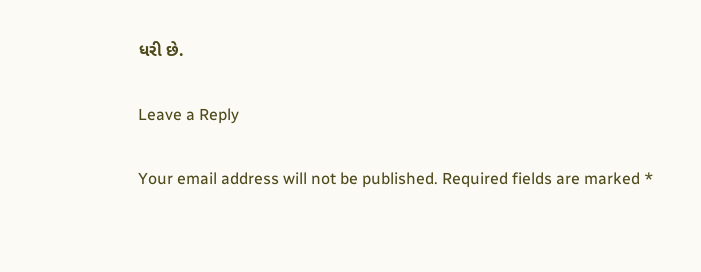ધરી છે.

Leave a Reply

Your email address will not be published. Required fields are marked *